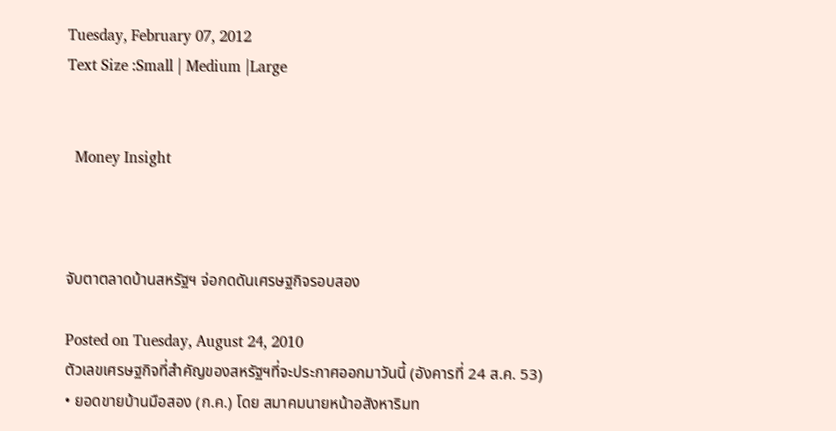Tuesday, February 07, 2012
Text Size :Small | Medium |Large


  Money Insight



จับตาตลาดบ้านสหรัฐฯ จ่อกดดันเศรษฐกิจรอบสอง

Posted on Tuesday, August 24, 2010
ตัวเลขเศรษฐกิจที่สำคัญของสหรัฐฯที่จะประกาศออกมาวันนี้ (อังคารที่ 24 ส.ค. 53)
• ยอดขายบ้านมือสอง (ก.ค.) โดย สมาคมนายหน้าอสังหาริมท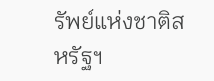รัพย์แห่งชาติสหรัฐฯ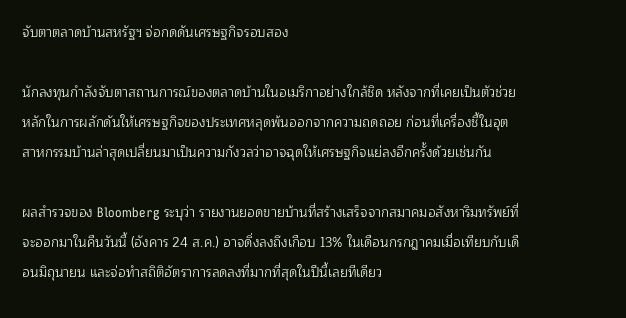จับตาตลาดบ้านสหรัฐฯ จ่อกดดันเศรษฐกิจรอบสอง

นักลงทุนกำลังจับตาสถานการณ์ของตลาดบ้านในอเมริกาอย่างใกล้ชิด หลังจากที่เคยเป็นตัวช่วยหลักในการผลักดันให้เศรษฐกิจของประเทศหลุดพ้นออกจากความถดถอย ก่อนที่เครื่องชี้ในอุตสาหกรรมบ้านล่าสุดเปลี่ยนมาเป็นความกังวลว่าอาจฉุดให้เศรษฐกิจแย่ลงอีกครั้งด้วยเช่นกัน

ผลสำรวจของ Bloomberg ระบุว่า รายงานยอดขายบ้านที่สร้างเสร็จจากสมาคมอสังหาริมทรัพย์ที่จะออกมาในคืนวันนี้ (อังคาร 24 ส.ค.) อาจดิ่งลงถึงเกือบ 13% ในเดือนกรกฎาคมเมื่อเทียบกับเดือนมิถุนายน และจ่อทำสถิติอัตราการลดลงที่มากที่สุดในปีนี้เลยทีเดียว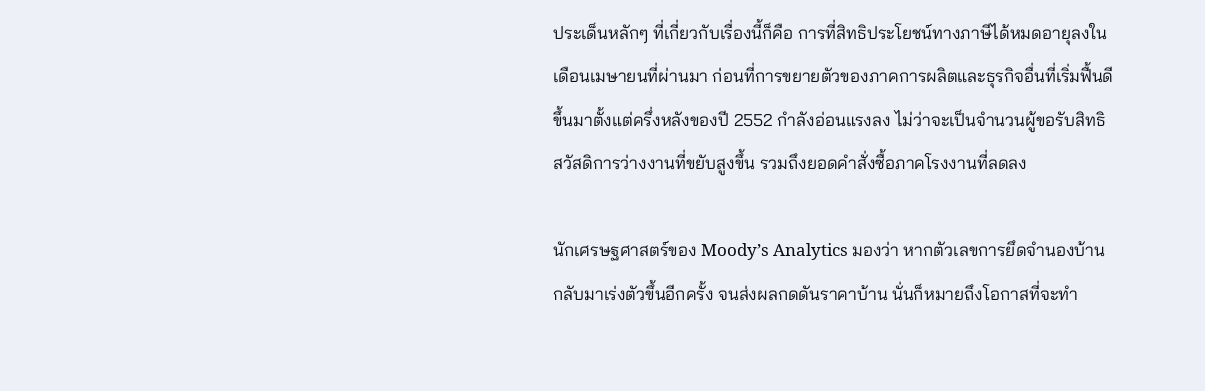ประเด็นหลักๆ ที่เกี่ยวกับเรื่องนี้ก็คือ การที่สิทธิประโยชน์ทางภาษีได้หมดอายุลงในเดือนเมษายนที่ผ่านมา ก่อนที่การขยายตัวของภาคการผลิตและธุรกิจอื่นที่เริ่มฟื้นดีขึ้นมาตั้งแต่ครึ่งหลังของปี 2552 กำลังอ่อนแรงลง ไม่ว่าจะเป็นจำนวนผู้ขอรับสิทธิสวัสดิการว่างงานที่ขยับสูงขึ้น รวมถึงยอดคำสั่งซื้อภาคโรงงานที่ลดลง

นักเศรษฐศาสตร์ของ Moody’s Analytics มองว่า หากตัวเลขการยึดจำนองบ้านกลับมาเร่งตัวขึ้นอีกครั้ง จนส่งผลกดดันราคาบ้าน นั่นก็หมายถึงโอกาสที่จะทำ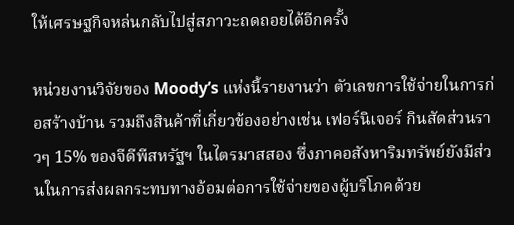ให้เศรษฐกิจหล่นกลับไปสู่สภาวะถดถอยได้อีกครั้ง

หน่วยงานวิจัยของ Moody’s แห่งนี้รายงานว่า ตัวเลขการใช้จ่ายในการก่อสร้างบ้าน รวมถึงสินค้าที่เกี่ยวข้องอย่างเช่น เฟอร์นิเจอร์ กินสัดส่วนราวๆ 15% ของจีดีพีสหรัฐฯ ในไตรมาสสอง ซึ่งภาคอสังหาริมทรัพย์ยังมีส่วนในการส่งผลกระทบทางอ้อมต่อการใช้จ่ายของผู้บริโภคด้วย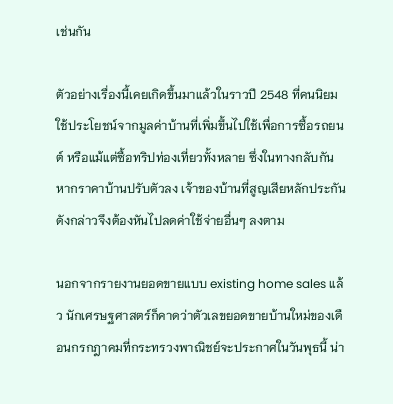เช่นกัน

ตัวอย่างเรื่องนี้เคยเกิดขึ้นมาแล้วในราวปี 2548 ที่คนนิยมใช้ประโยชน์จากมูลค่าบ้านที่เพิ่มขึ้นไปใช้เพื่อการซื้อรถยนต์ หรือแม้แต่ซื้อทริปท่องเที่ยวทั้งหลาย ซึ่งในทางกลับกัน หากราคาบ้านปรับตัวลง เจ้าของบ้านที่สูญเสียหลักประกันดังกล่าวจึงต้องหันไปลดค่าใช้จ่ายอื่นๆ ลงตาม

นอกจากรายงานยอดขายแบบ existing home sales แล้ว นักเศรษฐศาสตร์ก็คาดว่าตัวเลขยอดขายบ้านใหม่ของเดือนกรกฎาคมที่กระทรวงพาณิชย์จะประกาศในวันพุธนี้ น่า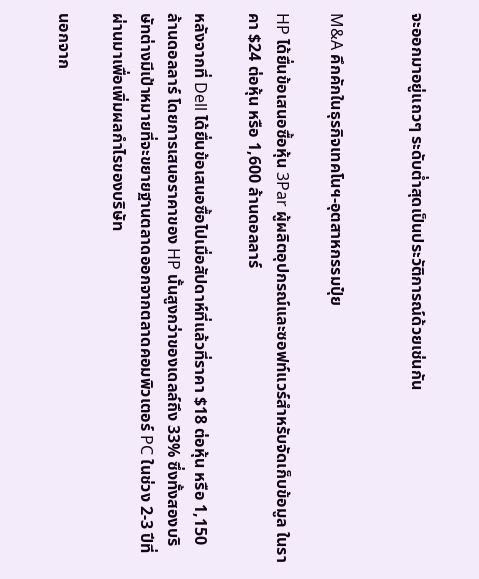จะออกมาอยู่แถวๆ ระดับต่ำสุดเป็นประวัติการณ์ด้วยเช่นกัน


M&A คึกคักในธุรกิจเทคโนฯ-อุตสาหกรรมปุ๋ย

HP ได้ยื่นข้อเสนอซื้อหุ้น 3Par ผู้ผลิตอุปกรณ์และซอฟท์แวร์สำหรับจัดเก็บข้อมูล ในราคา $24 ต่อหุ้น หรือ 1,600 ล้านดอลลาร์

หลังจากที่ Dell ได้ยื่นข้อเสนอซื้อไปเมื่อสัปดาห์ที่แล้วที่ราคา $18 ต่อหุ้น หรือ 1,150 ล้านดอลลาร์ โดยการเสนอราคาของ HP นั้นสูงกว่าของเดลล์ถึง 33% ซึ่งทั้งสองบริษัทต่างมีเป้าหมายที่จะขยายฐานตลาดออกจากตลาดคอมพิวเตอร์ PC ในช่วง 2-3 ปีที่ผ่านมาเพื่อเพิ่มผลกำไรของบริษัท

นอกจาก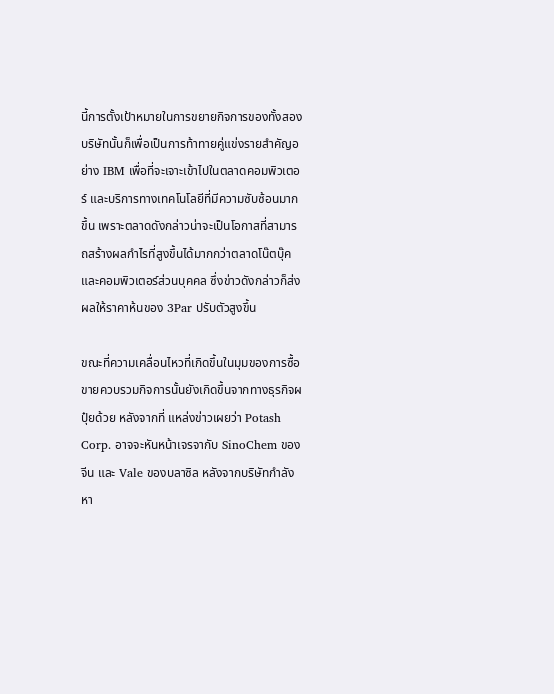นี้การตั้งเป้าหมายในการขยายกิจการของทั้งสองบริษัทนั้นก็เพื่อเป็นการท้าทายคู่แข่งรายสำคัญอย่าง IBM เพื่อที่จะเจาะเข้าไปในตลาดคอมพิวเตอร์ และบริการทางเทคโนโลยีที่มีความซับซ้อนมากขึ้น เพราะตลาดดังกล่าวน่าจะเป็นโอกาสที่สามารถสร้างผลกำไรที่สูงขึ้นได้มากกว่าตลาดโน๊ตบุ๊คและคอมพิวเตอร์ส่วนบุคคล ซึ่งข่าวดังกล่าวก็ส่งผลให้ราคาห้นของ 3Par ปรับตัวสูงขึ้น

ขณะที่ความเคลื่อนไหวที่เกิดขึ้นในมุมของการซื้อขายควบรวมกิจการนั้นยังเกิดขึ้นจากทางธุรกิจผปุ๋ยด้วย หลังจากที่ แหล่งข่าวเผยว่า Potash Corp. อาจจะหันหน้าเจรจากับ SinoChem ของจีน และ Vale ของบลาซิล หลังจากบริษัทกำลังหา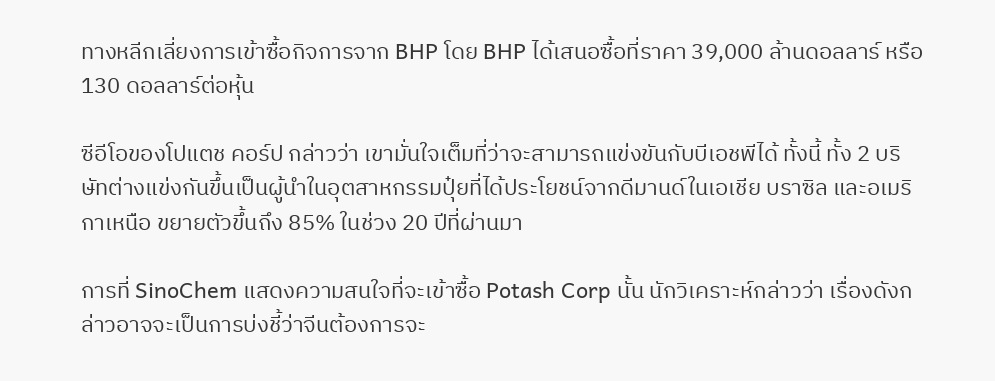ทางหลีกเลี่ยงการเข้าซื้อกิจการจาก BHP โดย BHP ได้เสนอซื้อที่ราคา 39,000 ล้านดอลลาร์ หรือ 130 ดอลลาร์ต่อหุ้น

ซีอีโอของโปแตช คอร์ป กล่าวว่า เขามั่นใจเต็มที่ว่าจะสามารถแข่งขันกับบีเอชพีได้ ทั้งนี้ ทั้ง 2 บริษัทต่างแข่งกันขึ้นเป็นผู้นำในอุตสาหกรรมปุ๋ยที่ได้ประโยชน์จากดีมานด์ในเอเชีย บราซิล และอเมริกาเหนือ ขยายตัวขึ้นถึง 85% ในช่วง 20 ปีที่ผ่านมา

การที่ SinoChem แสดงความสนใจที่จะเข้าซื้อ Potash Corp นั้น นักวิเคราะห์กล่าวว่า เรื่องดังกล่าวอาจจะเป็นการบ่งชี้ว่าจีนต้องการจะ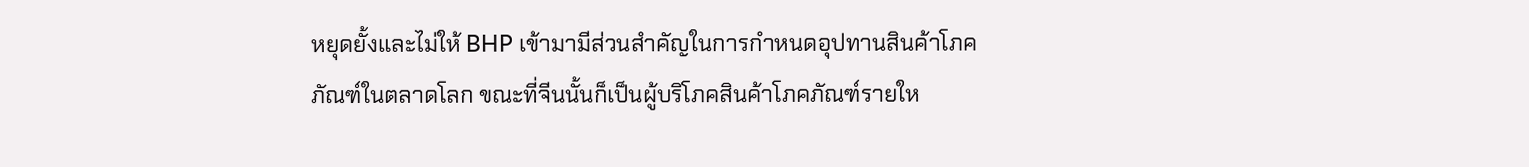หยุดยั้งและไม่ให้ BHP เข้ามามีส่วนสำคัญในการกำหนดอุปทานสินค้าโภคภัณฑ์ในตลาดโลก ขณะที่จีนนั้นก็เป็นผู้บริโภคสินค้าโภคภัณฑ์รายให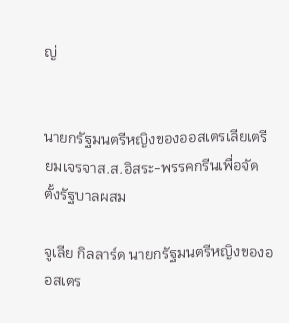ญ่


นายกรัฐมนตรีหญิงของออสเตรเลียเตรียมเจรจาส.ส.อิสระ-พรรคกรีนเพื่อจัดตั้งรัฐบาลผสม

จูเลีย กิลลาร์ด นายกรัฐมนตรีหญิงของออสเตร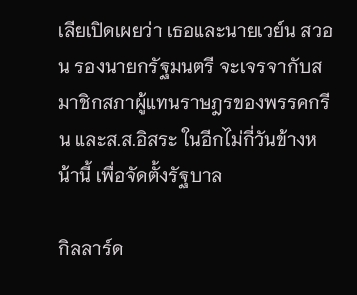เลียเปิดเผยว่า เธอและนายเวย์น สวอน รองนายกรัฐมนตรี จะเจรจากับสมาชิกสภาผู้แทนราษฎรของพรรคกรีน และส.ส.อิสระ ในอีกไม่กี่วันข้างหน้านี้ เพื่อจัดตั้งรัฐบาล

กิลลาร์ด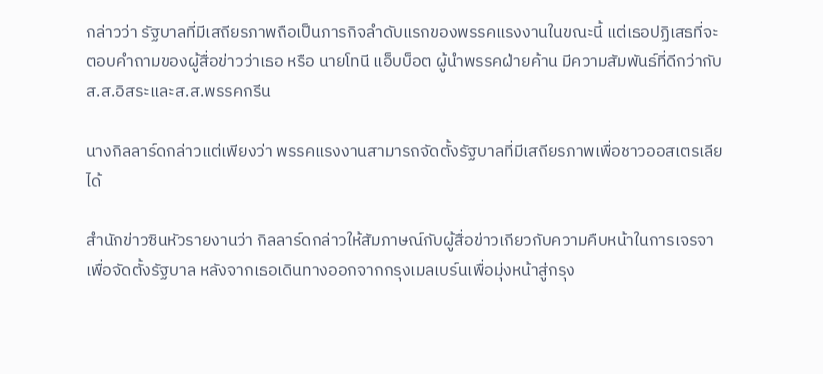กล่าวว่า รัฐบาลที่มีเสถียรภาพถือเป็นภารกิจลำดับแรกของพรรคแรงงานในขณะนี้ แต่เธอปฏิเสธที่จะตอบคำถามของผู้สื่อข่าวว่าเธอ หรือ นายโทนี แอ็บบ็อต ผู้นำพรรคฝ่ายค้าน มีความสัมพันธ์ที่ดีกว่ากับส.ส.อิสระและส.ส.พรรคกรีน

นางกิลลาร์ดกล่าวแต่เพียงว่า พรรคแรงงานสามารถจัดตั้งรัฐบาลที่มีเสถียรภาพเพื่อชาวออสเตรเลียได้

สำนักข่าวซินหัวรายงานว่า กิลลาร์ดกล่าวให้สัมภาษณ์กับผู้สื่อข่าวเกียวกับความคืบหน้าในการเจรจาเพื่อจัดตั้งรัฐบาล หลังจากเธอเดินทางออกจากกรุงเมลเบร์นเพื่อมุ่งหน้าสู่กรุง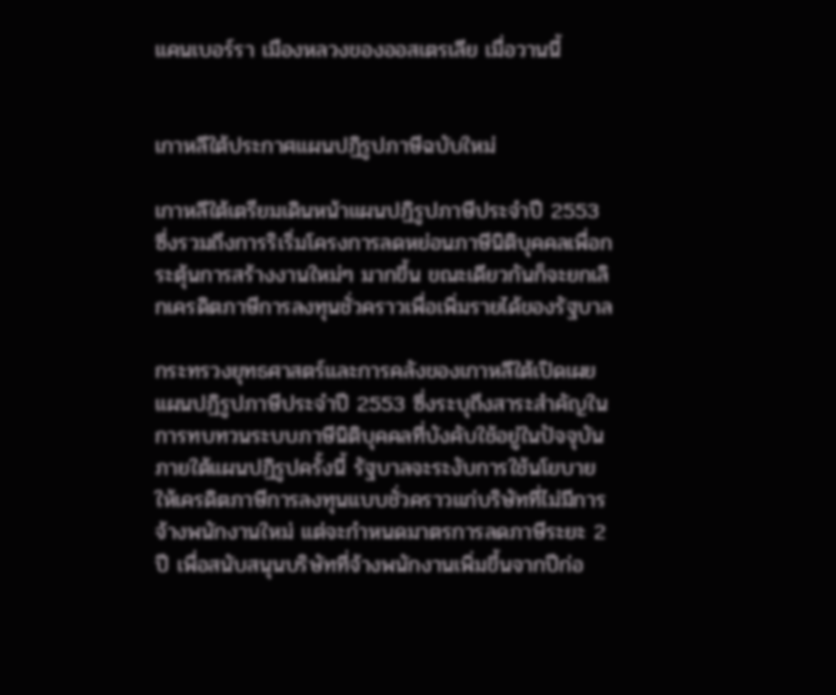แคนเบอร์รา เมืองหลวงของออสเตรเลีย เมื่อวานนี้


เกาหลีใต้ประกาศแผนปฏิรูปภาษีฉบับใหม่

เกาหลีใต้เตรียมเดินหน้าแผนปฏิรูปภาษีประจำปี 2553 ซึ่งรวมถึงการริเริ่มโครงการลดหย่อนภาษีนิติบุคคลเพื่อกระตุ้นการสร้างงานใหม่ๆ มากขึ้น ขณะเดียวกันก็จะยกเลิกเครดิตภาษีการลงทุนชั่วคราวเพื่อเพิ่มรายได้ของรัฐบาล

กระทรวงยุทธศาสตร์และการคลังของเกาหลีใต้เปิดเผยแผนปฏิรูปภาษีประจำปี 2553 ซึ่งระบุถึงสาระสำคัญในการทบทวนระบบภาษีนิติบุคคลที่บังคับใช้อยู่ในปัจจุบัน ภายใต้แผนปฏิรูปครั้งนี้ รัฐบาลจะระงับการใช้นโยบายให้เครดิตภาษีการลงทุนแบบชั่วคราวแก่บริษัทที่ไม่มีการจ้างพนักงานใหม่ แต่จะกำหนดมาตรการลดภาษีระยะ 2 ปี เพื่อสนับสนุนบริษัทที่จ้างพนักงานเพิ่มขึ้นจากปีก่อ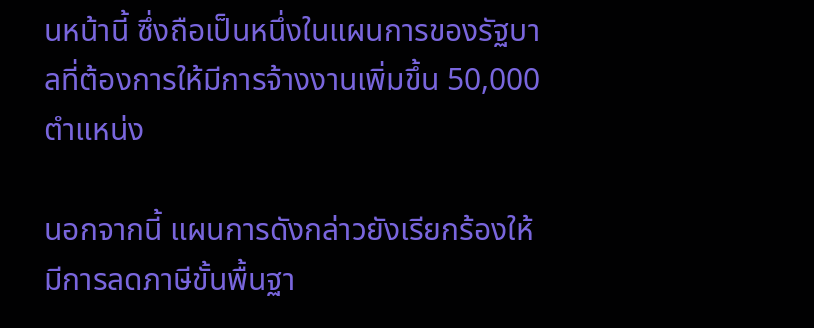นหน้านี้ ซึ่งถือเป็นหนึ่งในแผนการของรัฐบาลที่ต้องการให้มีการจ้างงานเพิ่มขึ้น 50,000 ตำแหน่ง

นอกจากนี้ แผนการดังกล่าวยังเรียกร้องให้มีการลดภาษีขั้นพื้นฐา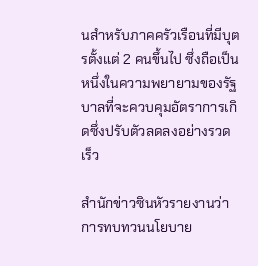นสำหรับภาคครัวเรือนที่มีบุตรตั้งแต่ 2 คนขึ้นไป ซึ่งถือเป็นหนึ่งในความพยายามของรัฐบาลที่จะควบคุมอัตราการเกิดซึ่งปรับตัวลดลงอย่างรวดเร็ว

สำนักข่าวซินหัวรายงานว่า การทบทวนนโยบาย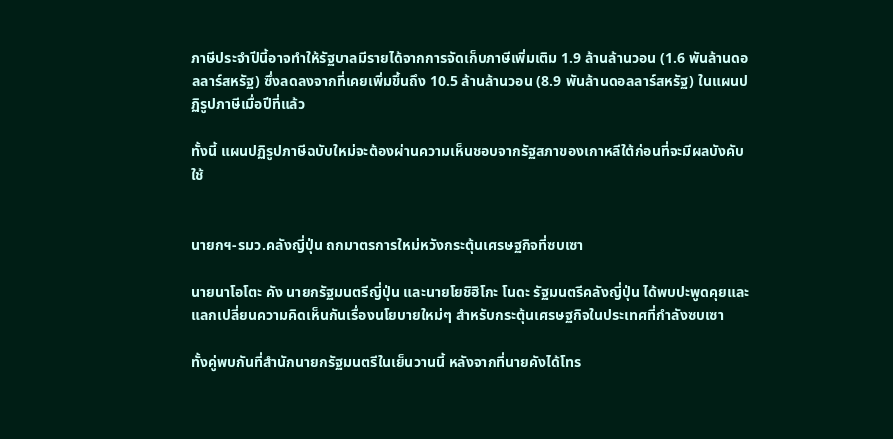ภาษีประจำปีนี้อาจทำให้รัฐบาลมีรายได้จากการจัดเก็บภาษีเพิ่มเติม 1.9 ล้านล้านวอน (1.6 พันล้านดอลลาร์สหรัฐ) ซึ่งลดลงจากที่เคยเพิ่มขึ้นถึง 10.5 ล้านล้านวอน (8.9 พันล้านดอลลาร์สหรัฐ) ในแผนปฏิรูปภาษีเมื่อปีที่แล้ว

ทั้งนี้ แผนปฏิรูปภาษีฉบับใหม่จะต้องผ่านความเห็นชอบจากรัฐสภาของเกาหลีใต้ก่อนที่จะมีผลบังคับใช้


นายกฯ-รมว.คลังญี่ปุ่น ถกมาตรการใหม่หวังกระตุ้นเศรษฐกิจที่ซบเซา

นายนาโอโตะ คัง นายกรัฐมนตรีญี่ปุ่น และนายโยชิฮิโกะ โนดะ รัฐมนตรีคลังญี่ปุ่น ได้พบปะพูดคุยและแลกเปลี่ยนความคิดเห็นกันเรื่องนโยบายใหม่ๆ สำหรับกระตุ้นเศรษฐกิจในประเทศที่กำลังซบเซา

ทั้งคู่พบกันที่สำนักนายกรัฐมนตรีในเย็นวานนี้ หลังจากที่นายคังได้โทร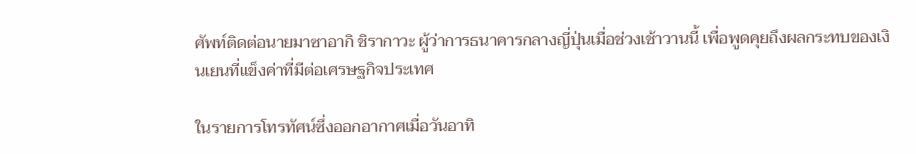ศัพท์ติดต่อนายมาซาอากิ ชิรากาวะ ผู้ว่าการธนาคารกลางญี่ปุ่นเมื่อช่วงเช้าวานนี้ เพื่อพูดคุยถึงผลกระทบของเงินเยนที่แข็งค่าที่มีต่อเศรษฐกิจประเทศ

ในรายการโทรทัศน์ซึ่งออกอากาศเมื่อวันอาทิ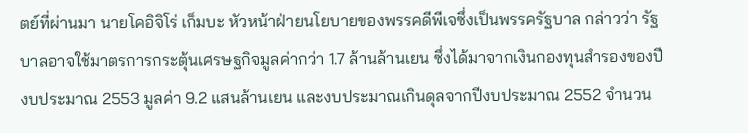ตย์ที่ผ่านมา นายโคอิจิโร่ เก็มบะ หัวหน้าฝ่ายนโยบายของพรรคดีพีเจซึ่งเป็นพรรครัฐบาล กล่าวว่า รัฐบาลอาจใช้มาตรการกระตุ้นเศรษฐกิจมูลค่ากว่า 1.7 ล้านล้านเยน ซึ่งได้มาจากเงินกองทุนสำรองของปีงบประมาณ 2553 มูลค่า 9.2 แสนล้านเยน และงบประมาณเกินดุลจากปีงบประมาณ 2552 จำนวน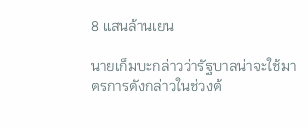8 แสนล้านเยน

นายเก็มบะกล่าวว่ารัฐบาลน่าจะใช้มาตรการดังกล่าวในช่วงต้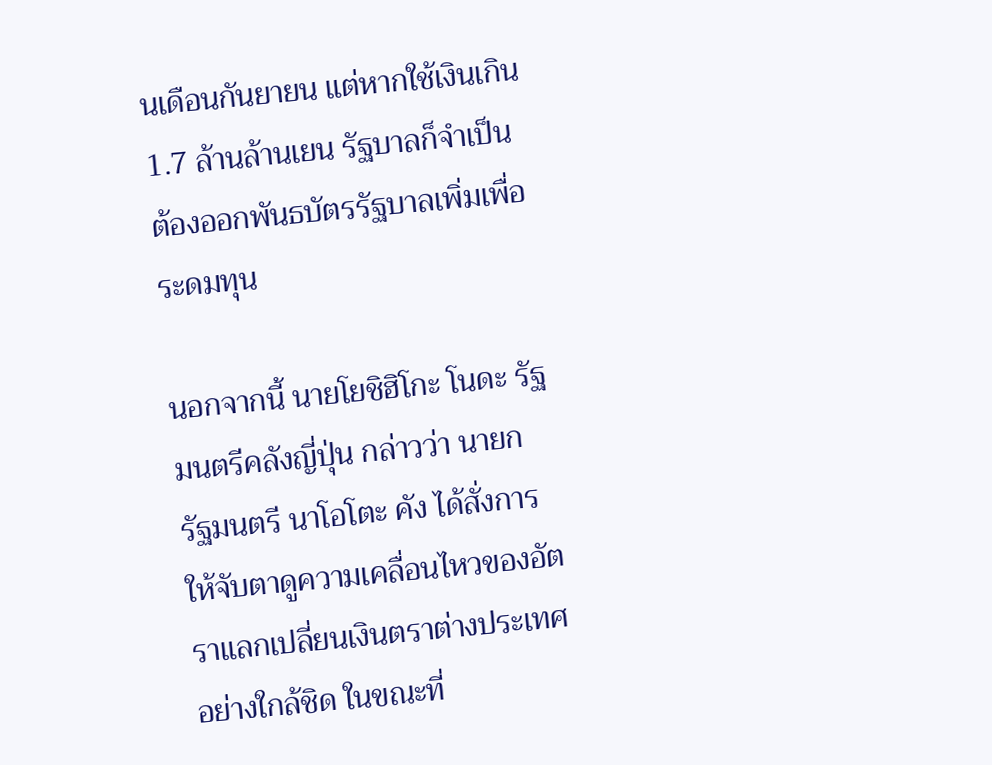นเดือนกันยายน แต่หากใช้เงินเกิน 1.7 ล้านล้านเยน รัฐบาลก็จำเป็นต้องออกพันธบัตรรัฐบาลเพิ่มเพื่อระดมทุน

นอกจากนี้ นายโยชิฮิโกะ โนดะ รัฐมนตรีคลังญี่ปุ่น กล่าวว่า นายกรัฐมนตรี นาโอโตะ คัง ได้สั่งการให้จับตาดูความเคลื่อนไหวของอัตราแลกเปลี่ยนเงินตราต่างประเทศอย่างใกล้ชิด ในขณะที่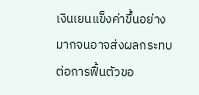เงินเยนแข็งค่าขึ้นอย่างมากจนอาจส่งผลกระทบต่อการฟื้นตัวขอ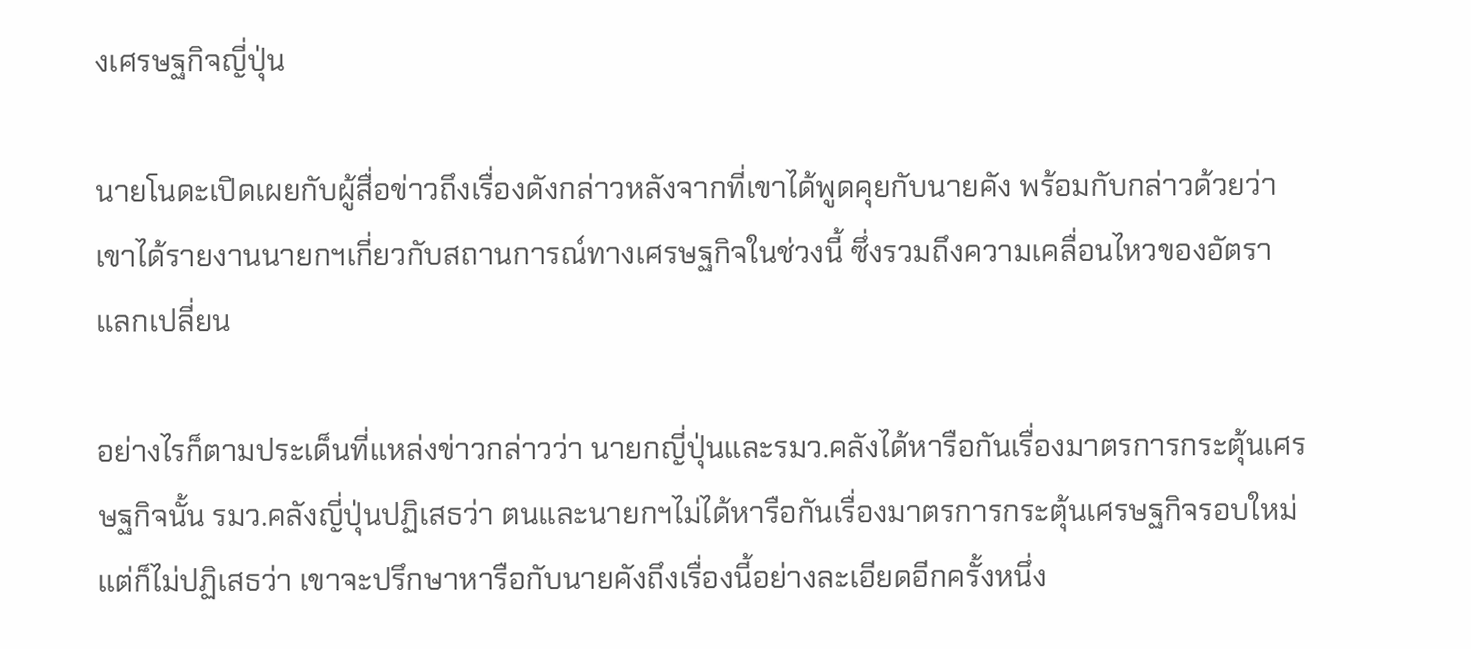งเศรษฐกิจญี่ปุ่น

นายโนดะเปิดเผยกับผู้สื่อข่าวถึงเรื่องดังกล่าวหลังจากที่เขาได้พูดคุยกับนายคัง พร้อมกับกล่าวด้วยว่า เขาได้รายงานนายกฯเกี่ยวกับสถานการณ์ทางเศรษฐกิจในช่วงนี้ ซึ่งรวมถึงความเคลื่อนไหวของอัตราแลกเปลี่ยน

อย่างไรก็ตามประเด็นที่แหล่งข่าวกล่าวว่า นายกญี่ปุ่นและรมว.คลังได้หารือกันเรื่องมาตรการกระตุ้นเศรษฐกิจนั้น รมว.คลังญี่ปุ่นปฏิเสธว่า ตนและนายกฯไม่ได้หารือกันเรื่องมาตรการกระตุ้นเศรษฐกิจรอบใหม่ แต่ก็ไม่ปฏิเสธว่า เขาจะปรึกษาหารือกับนายคังถึงเรื่องนี้อย่างละเอียดอีกครั้งหนึ่ง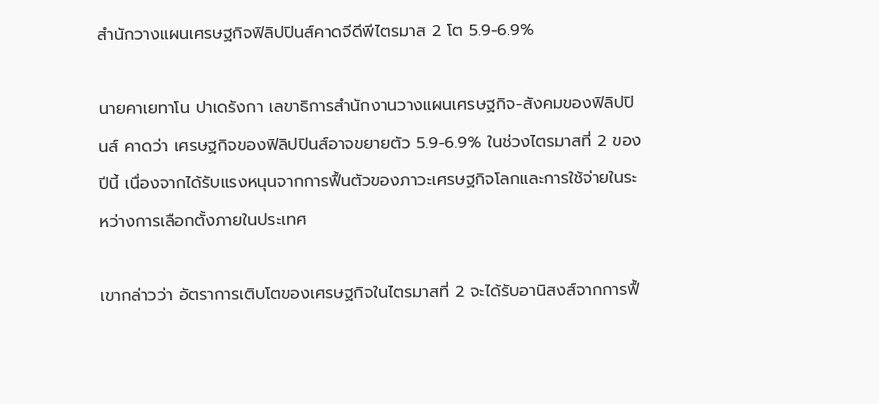สำนักวางแผนเศรษฐกิจฟิลิปปินส์คาดจีดีพีไตรมาส 2 โต 5.9-6.9%

นายคาเยทาโน ปาเดรังกา เลขาธิการสำนักงานวางแผนเศรษฐกิจ-สังคมของฟิลิปปินส์ คาดว่า เศรษฐกิจของฟิลิปปินส์อาจขยายตัว 5.9-6.9% ในช่วงไตรมาสที่ 2 ของปีนี้ เนื่องจากได้รับแรงหนุนจากการฟื้นตัวของภาวะเศรษฐกิจโลกและการใช้จ่ายในระหว่างการเลือกตั้งภายในประเทศ

เขากล่าวว่า อัตราการเติบโตของเศรษฐกิจในไตรมาสที่ 2 จะได้รับอานิสงส์จากการฟื้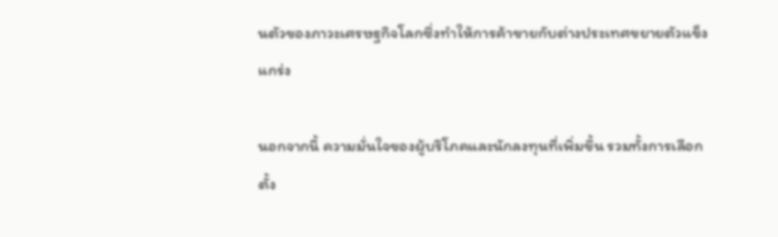นตัวของภาวะเศรษฐกิจโลกซึ่งทำให้การค้าขายกับต่างประเทศขยายตัวแข็งแกร่ง

นอกจากนี้ ความมั่นใจของผู้บริโภคและนักลงทุนที่เพิ่มขึ้น รวมทั้งการเลือกตั้ง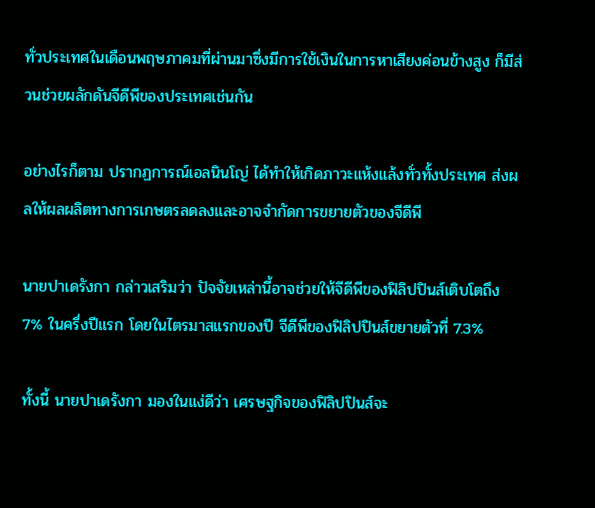ทั่วประเทศในเดือนพฤษภาคมที่ผ่านมาซึ่งมีการใช้เงินในการหาเสียงค่อนข้างสูง ก็มีส่วนช่วยผลักดันจีดีพีของประเทศเช่นกัน

อย่างไรก็ตาม ปรากฏการณ์เอลนินโญ่ ได้ทำให้เกิดภาวะแห้งแล้งทั่วทั้งประเทศ ส่งผลให้ผลผลิตทางการเกษตรลดลงและอาจจำกัดการขยายตัวของจีดีพี

นายปาเดรังกา กล่าวเสริมว่า ปัจจัยเหล่านี้อาจช่วยให้จีดีพีของฟิลิปปินส์เติบโตถึง 7% ในครึ่งปีแรก โดยในไตรมาสแรกของปี จีดีพีของฟิลิปปินส์ขยายตัวที่ 7.3%

ทั้งนี้ นายปาเดรังกา มองในแง่ดีว่า เศรษฐกิจของฟิลิปปินส์จะ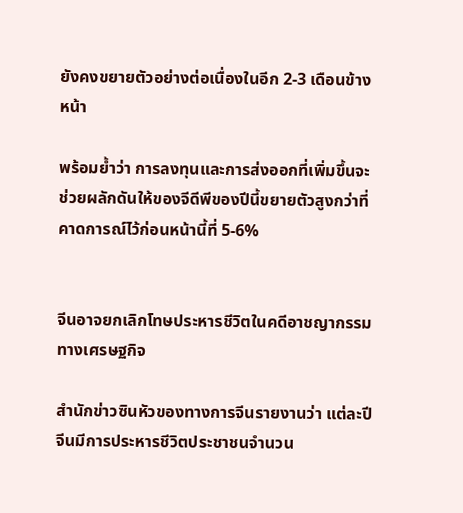ยังคงขยายตัวอย่างต่อเนื่องในอีก 2-3 เดือนข้างหน้า

พร้อมย้ำว่า การลงทุนและการส่งออกที่เพิ่มขึ้นจะช่วยผลักดันให้ของจีดีพีของปีนี้ขยายตัวสูงกว่าที่คาดการณ์ไว้ก่อนหน้านี้ที่ 5-6%


จีนอาจยกเลิกโทษประหารชีวิตในคดีอาชญากรรมทางเศรษฐกิจ

สำนักข่าวซินหัวของทางการจีนรายงานว่า แต่ละปีจีนมีการประหารชีวิตประชาชนจำนวน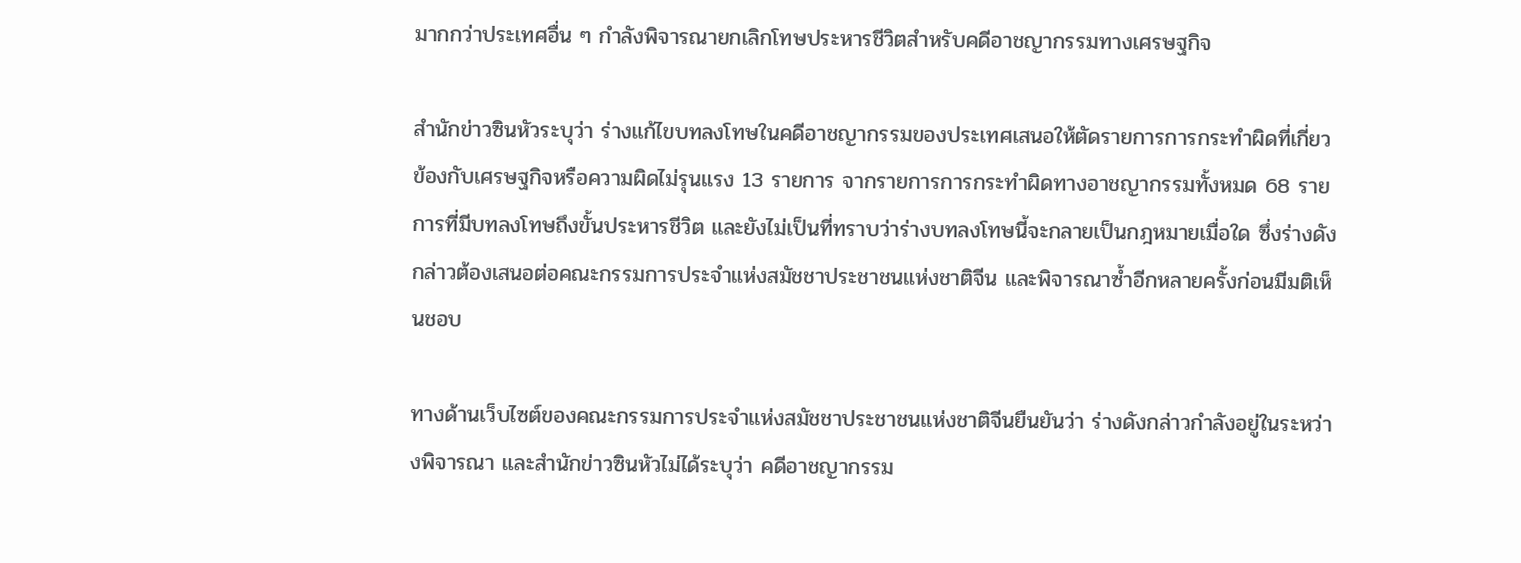มากกว่าประเทศอื่น ๆ กำลังพิจารณายกเลิกโทษประหารชีวิตสำหรับคดีอาชญากรรมทางเศรษฐกิจ

สำนักข่าวซินหัวระบุว่า ร่างแก้ไขบทลงโทษในคดีอาชญากรรมของประเทศเสนอให้ตัดรายการการกระทำผิดที่เกี่ยวข้องกับเศรษฐกิจหรือความผิดไม่รุนแรง 13 รายการ จากรายการการกระทำผิดทางอาชญากรรมทั้งหมด 68 ราย การที่มีบทลงโทษถึงขั้นประหารชีวิต และยังไม่เป็นที่ทราบว่าร่างบทลงโทษนี้จะกลายเป็นกฎหมายเมื่อใด ซึ่งร่างดังกล่าวต้องเสนอต่อคณะกรรมการประจำแห่งสมัชชาประชาชนแห่งชาติจีน และพิจารณาซ้ำอีกหลายครั้งก่อนมีมติเห็นชอบ

ทางด้านเว็บไซต์ของคณะกรรมการประจำแห่งสมัชชาประชาชนแห่งชาติจีนยืนยันว่า ร่างดังกล่าวกำลังอยู่ในระหว่างพิจารณา และสำนักข่าวซินหัวไม่ได้ระบุว่า คดีอาชญากรรม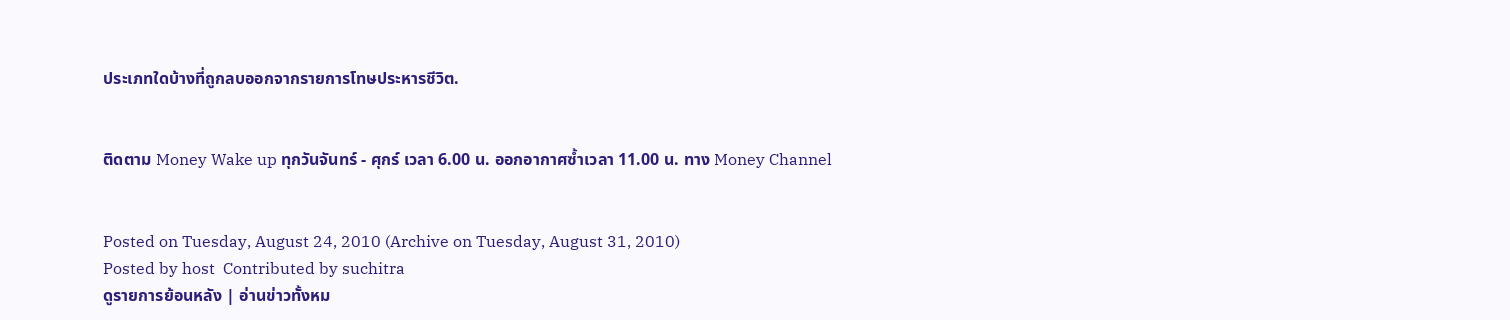ประเภทใดบ้างที่ถูกลบออกจากรายการโทษประหารชีวิต.


ติดตาม Money Wake up ทุกวันจันทร์ - ศุกร์ เวลา 6.00 น. ออกอากาศซ้ำเวลา 11.00 น. ทาง Money Channel


Posted on Tuesday, August 24, 2010 (Archive on Tuesday, August 31, 2010)
Posted by host  Contributed by suchitra
ดูรายการย้อนหลัง | อ่านข่าวทั้งหม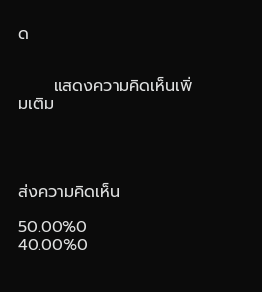ด


      แสดงความคิดเห็นเพิ่มเติม




ส่งความคิดเห็น

50.00%0
40.00%0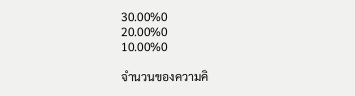30.00%0
20.00%0
10.00%0

จำนวนของความคิ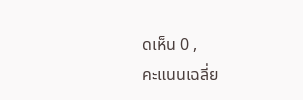ดเห็น 0 ,
คะแนนเฉลี่ย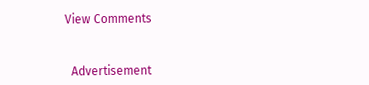View Comments



  Advertisement